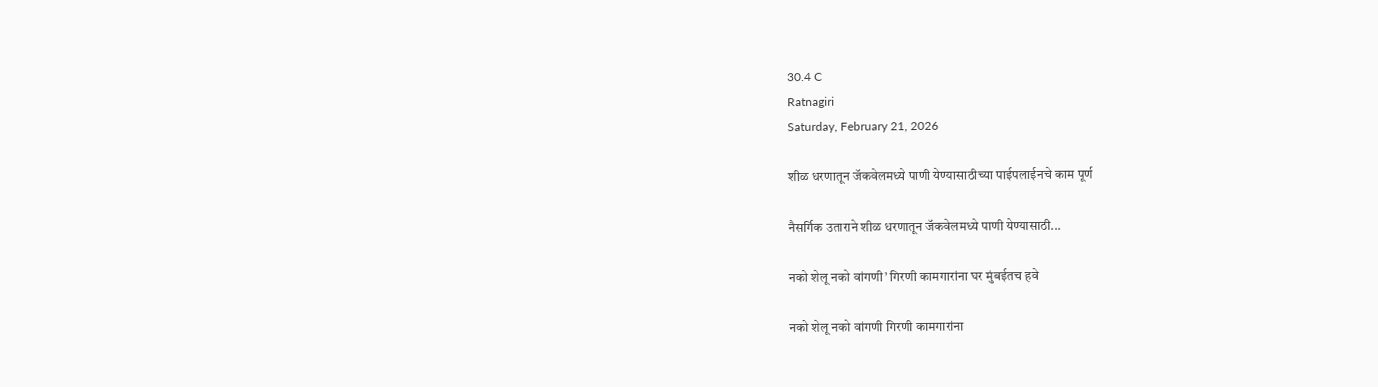30.4 C
Ratnagiri
Saturday, February 21, 2026

शीळ धरणातून जॅकवेलमध्ये पाणी येण्यासाठीच्या पाईपलाईनचे काम पूर्ण

नैसर्गिक उताराने शीळ धरणातून जॅकवेलमध्ये पाणी येण्यासाठी...

नको शेलू नको वांगणी’ गिरणी कामगारांना घर मुंबईतच हवे

नको शेलू नको वांगणी गिरणी कामगारांना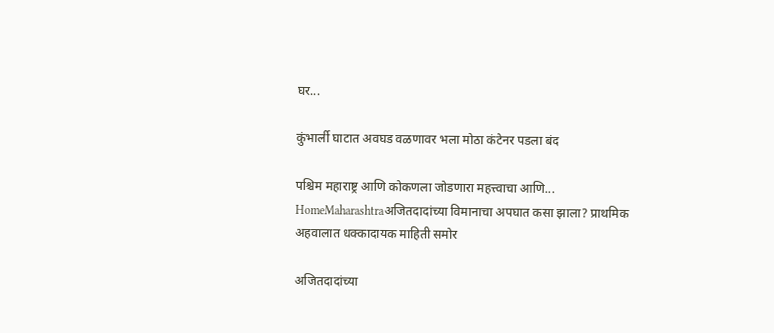घर...

कुंभार्ली घाटात अवघड वळणावर भला मोठा कंटेनर पडला बंद

पश्चिम महाराष्ट्र आणि कोकणला जोडणारा महत्त्वाचा आणि...
HomeMaharashtraअजितदादांच्या विमानाचा अपघात कसा झाला? प्राथमिक अहवालात धक्कादायक माहिती समोर

अजितदादांच्या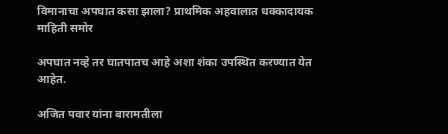विमानाचा अपघात कसा झाला? प्राथमिक अहवालात धक्कादायक माहिती समोर

अपघात नव्हे तर घातपातच आहे अशा शंका उपस्थित करण्यात येत आहेत.

अजित पवार यांना बारामतीला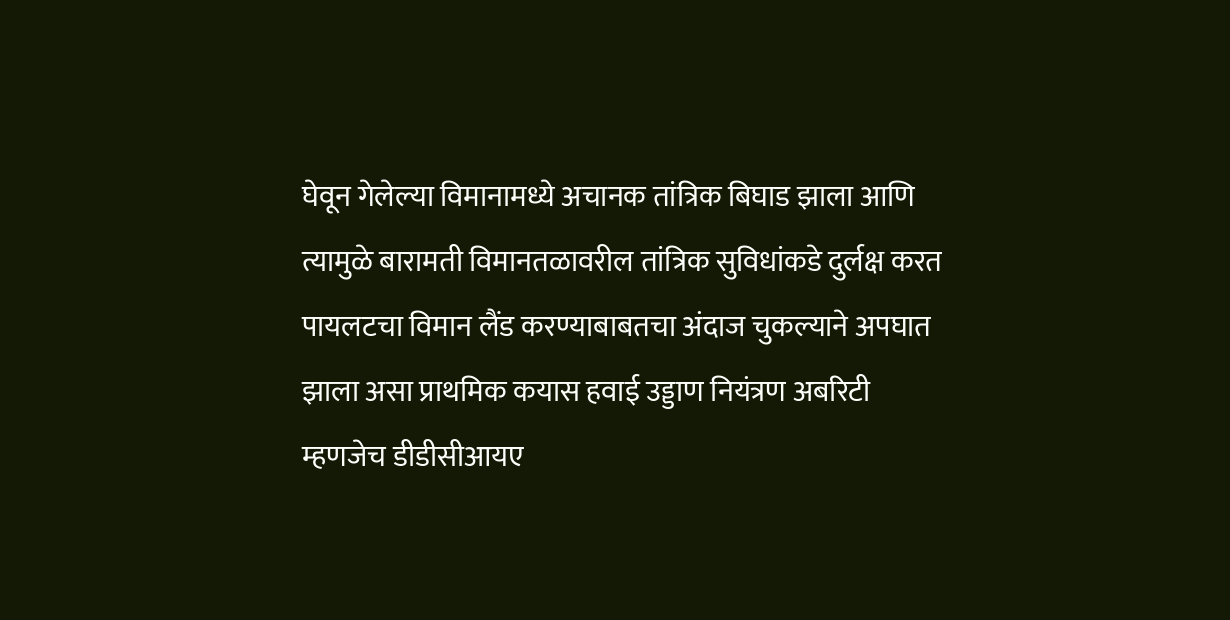घेवून गेलेल्या विमानामध्ये अचानक तांत्रिक बिघाड झाला आणि त्यामुळे बारामती विमानतळावरील तांत्रिक सुविधांकडे दुर्लक्ष करत पायलटचा विमान लैंड करण्याबाबतचा अंदाज चुकल्याने अपघात झाला असा प्राथमिक कयास हवाई उड्डाण नियंत्रण अबरिटी म्हणजेच डीडीसीआयए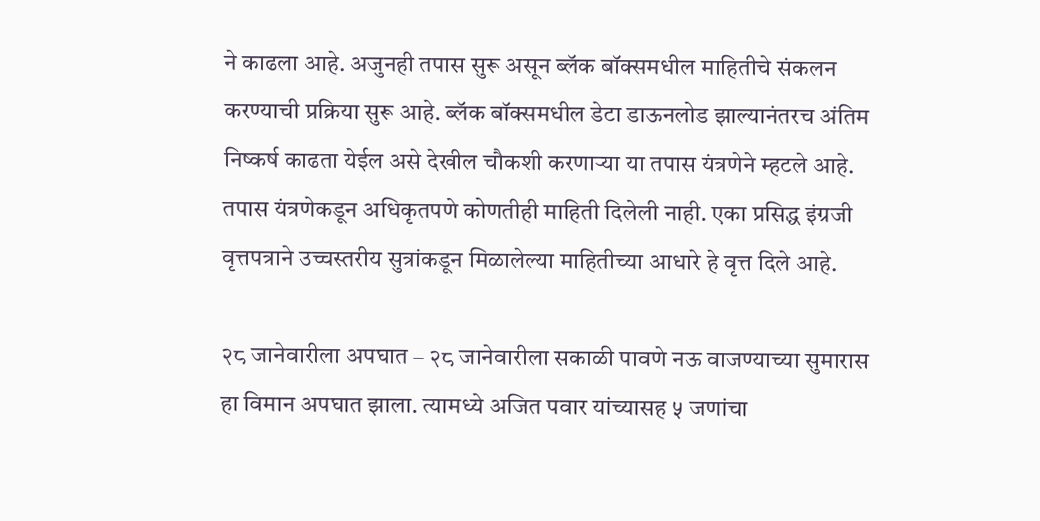ने काढला आहे. अजुनही तपास सुरू असून ब्लॅक बॉक्समधील माहितीचे संकलन करण्याची प्रक्रिया सुरू आहे. ब्लॅक बॉक्समधील डेटा डाऊनलोड झाल्यानंतरच अंतिम निष्कर्ष काढता येईल असे देखील चौकशी करणाऱ्या या तपास यंत्रणेने म्हटले आहे. तपास यंत्रणेकडून अधिकृतपणे कोणतीही माहिती दिलेली नाही. एका प्रसिद्ध इंग्रजी वृत्तपत्राने उच्चस्तरीय सुत्रांकडून मिळालेल्या माहितीच्या आधारे हे वृत्त दिले आहे.

२८ जानेवारीला अपघात – २८ जानेवारीला सकाळी पावणे नऊ वाजण्याच्या सुमारास हा विमान अपघात झाला. त्यामध्ये अजित पवार यांच्यासह ५ जणांचा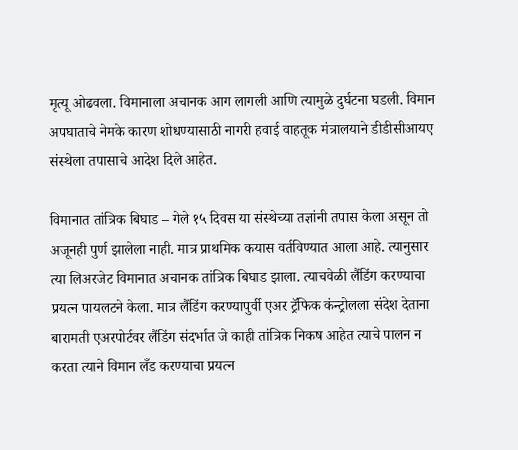मृत्यू ओढवला. विमानाला अचानक आग लागली आणि त्यामुळे दुर्घटना घडली. विमान अपघाताचे नेमके कारण शोधण्यासाठी नागरी हवाई वाहतूक मंत्रालयाने डीडीसीआयए संस्थेला तपासाचे आदेश दिले आहेत.

विमानात तांत्रिक बिघाड – गेले १५ दिवस या संस्थेच्या तज्ञांनी तपास केला असून तो अजूनही पुर्ण झालेला नाही. मात्र प्राथमिक कयास वर्तविण्यात आला आहे. त्यानुसार त्या लिअरजेट विमानात अचानक तांत्रिक बिघाड झाला. त्याचवेळी लैंडिंग करण्याचा प्रयत्न पायलटने केला. मात्र लैंडिंग करण्यापुर्वी एअर ट्रॅफिक कंन्ट्रोलला संदेश देताना बारामती एअरपोर्टवर लैंडिंग संदर्भात जे काही तांत्रिक निकष आहेत त्याचे पालन न करता त्याने विमान लँड करण्याचा प्रयत्न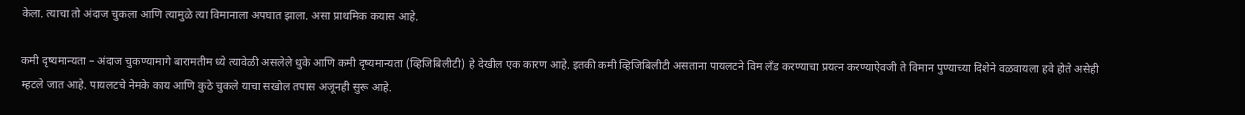केला. त्याचा तो अंदाज चुकला आणि त्यामुळे त्या विमानाला अपघात झाला. असा प्राथमिक कयास आहे.

कमी दृष्यमान्यता – अंदाज चुकण्यामागे बारामतीम ध्ये त्यावेळी असलेले धुके आणि कमी दृष्यमान्यता (व्हिजिबिलीटी) हे देखील एक कारण आहे. इतकी कमी व्हिजिबिलीटी असताना पायलटने विम लँड करण्याचा प्रयत्न करण्याऐवजी ते विमान पुण्याच्या दिशेने वळवायला हवे होते असेही म्हटले जात आहे. पायलटचे नेमके काय आणि कुठे चुकले याचा सखोल तपास अजूनही सुरू आहे.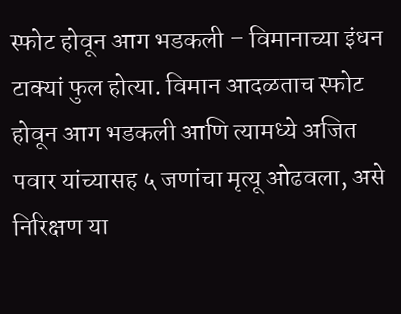स्फोट होवून आग भडकली – विमानाच्या इंधन टाक्यां फुल होत्या. विमान आदळताच स्फोट होवून आग भडकली आणि त्यामध्ये अजित पवार यांच्यासह ५ जणांचा मृत्यू ओढवला, असे निरिक्षण या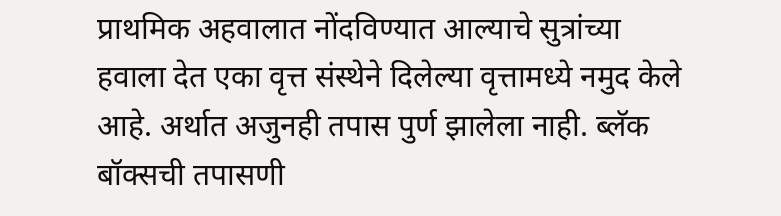प्राथमिक अहवालात नोंदविण्यात आल्याचे सुत्रांच्या हवाला देत एका वृत्त संस्थेने दिलेल्या वृत्तामध्ये नमुद केले आहे. अर्थात अजुनही तपास पुर्ण झालेला नाही. ब्लॅक बॉक्सची तपासणी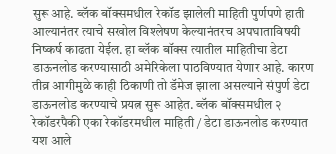सुरू आहे. ब्लॅक बॉक्समधील रेकॉड झालेली माहिती पुर्णपणे हाती आल्यानंतर त्याचे सखोल विश्लेषण केल्यानंतरच अपघाताविषयी निष्कर्ष काढता येईल. हा ब्लॅक बॉक्स त्यातील माहितीचा डेटा डाऊनलोड करण्यासाठी अमेरिकेला पाठविण्यात येणार आहे. कारण तीव्र आगीमुळे काही ठिकाणी तो डॅमेज झाला असल्याने संपुर्ण डेटा डाऊनलोड करण्याचे प्रयत्न सुरू आहेत. ब्लॅक बॉक्समधील २ रेकॉडरपैकी एका रेकॉडरमधील माहिती / डेटा डाऊनलोड करण्यात यश आले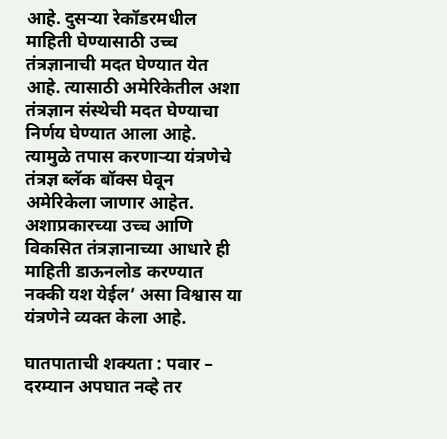आहे. दुसऱ्या रेकॉडरमधील माहिती घेण्यासाठी उच्च तंत्रज्ञानाची मदत घेण्यात येत आहे. त्यासाठी अमेरिकेतील अशा तंत्रज्ञान संस्थेची मदत घेण्याचा निर्णय घेण्यात आला आहे. त्यामुळे तपास करणाऱ्या यंत्रणेचे तंत्रज्ञ ब्लॅक बॉक्स घेवून अमेरिकेला जाणार आहेत. अशाप्रकारच्या उच्च आणि विकसित तंत्रज्ञानाच्या आधारे ही माहिती डाऊनलोड करण्यात नक्की यश येईल’ असा विश्वास या यंत्रणेने व्यक्त केला आहे.

घातपाताची शक्यता : पवार – दरम्यान अपघात नव्हे तर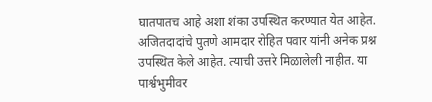घातपातच आहे अशा शंका उपस्थित करण्यात येत आहेत. अजितदादांचे पुतणे आमदार रोहित पवार यांनी अनेक प्रश्न उपस्थित केले आहेत. त्याची उत्तरे मिळालेली नाहीत. या पार्श्वभुमीवर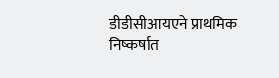डीडीसीआयएने प्राथमिक निष्कर्षात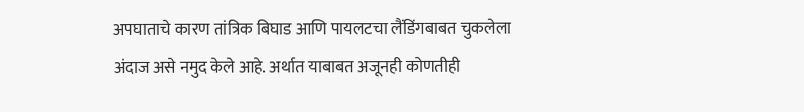अपघाताचे कारण तांत्रिक बिघाड आणि पायलटचा लैंडिंगबाबत चुकलेला अंदाज असे नमुद केले आहे. अर्थात याबाबत अजूनही कोणतीही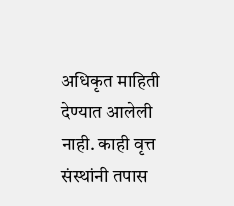अधिकृत माहिती देण्यात आलेली नाही. काही वृत्त संस्थांनी तपास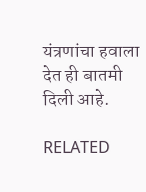यंत्रणांचा हवाला देत ही बातमी दिली आहे.

RELATED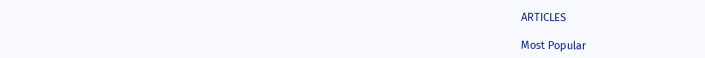ARTICLES

Most Popular